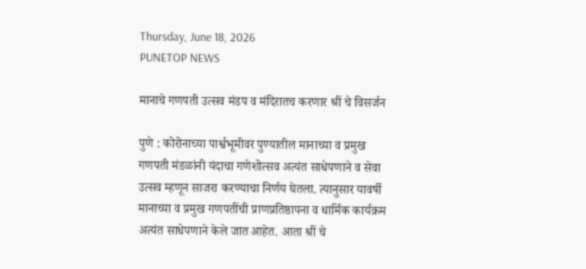Thursday, June 18, 2026
PUNETOP NEWS

मानाचे गणपती उत्सव मंडप व मंदिरातच करणार श्रीं चे विसर्जन

पुणे : कोरोनाच्या पार्श्वभूमीवर पुण्यातील मानाच्या व प्रमुख गणपती मंडळांनी यंदाचा गणेशोत्सव अत्यंत साधेपणाने व सेवा उत्सव म्हणून साजरा करण्याचा निर्णय घेतला. त्यानुसार यावर्षी मानाच्या व प्रमुख गणपतींची प्राणप्रतिष्ठापना व धार्मिक कार्यक्रम अत्यंत साधेपणाने केले जात आहेत. आता श्रीं चे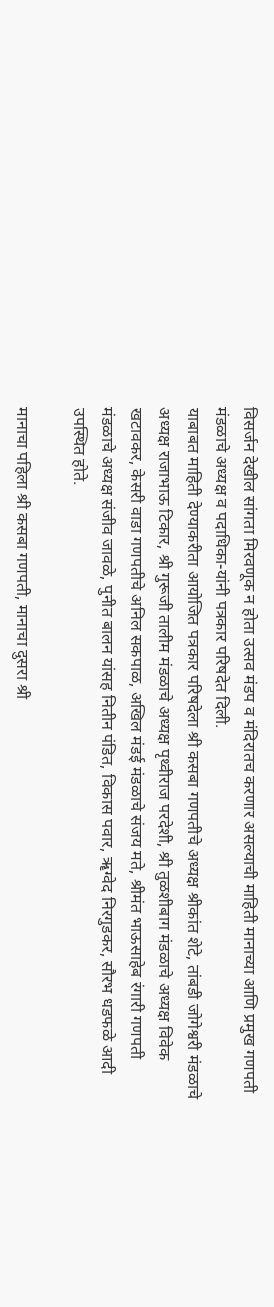विसर्जन देखील सांगता मिरवणूक न होता उत्सव मंडप व मंदिरातच करणार असल्याची माहिती मानाच्या आणि प्रमुख गणपती मंडळाचे अध्यक्ष व पदाधिका-यांनी पत्रकार परिषदेत दिली.
याबाबत माहिती देण्याकरीता आयोजित पत्रकार परिषदेला श्री कसबा गणपतीचे अध्यक्ष श्रीकांत शेटे, तांबडी जोगेश्वरी मंडळाचे अध्यक्ष राजाभाऊ टिकार, श्री गुरूजी तालीम मंडळाचे अध्यक्ष पृथ्वीराज परदेशी, श्री तुळशीबाग मंडळाचे अध्यक्ष विवेक खटावकर, केसरी वाडा गणपतीचे अनिल सकपाळ, अखिल मंडई मंडळाचे संजय मते, श्रीमंत भाऊसाहेब रंगारी गणपती मंडळाचे अध्यक्ष संजीव जावळे, पुनीत बालन यांसह नितीन पंडित, विकास पवार, ॠग्वेद निरगुडकर, सौरभ धडफळे आदी उपस्थित होते.

मानाचा पहिला श्री कसबा गणपती, मानाचा दुसरा श्री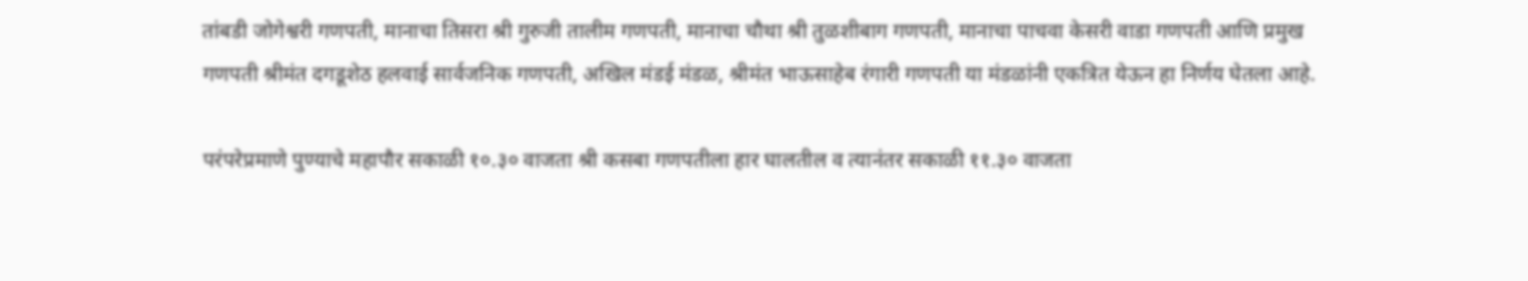तांबडी जोगेश्वरी गणपती, मानाचा तिसरा श्री गुरुजी तालीम गणपती, मानाचा चौथा श्री तुळशीबाग गणपती, मानाचा पाचवा केसरी वाडा गणपती आणि प्रमुख गणपती श्रीमंत दगडूशेठ हलवाई सार्वजनिक गणपती, अखिल मंडई मंडळ, श्रीमंत भाऊसाहेब रंगारी गणपती या मंडळांनी एकत्रित येऊन हा निर्णय घेतला आहे.

परंपरेप्रमाणे पुण्याचे महापौर सकाळी १०.३० वाजता श्री कसबा गणपतीला हार घालतील व त्यानंतर सकाळी ११.३० वाजता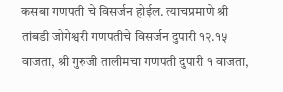कसबा गणपती चे विसर्जन होईल. त्याचप्रमाणे श्री तांबडी जोगेश्वरी गणपतीचे विसर्जन दुपारी १२.१५ वाजता, श्री गुरुजी तालीमचा गणपती दुपारी १ वाजता,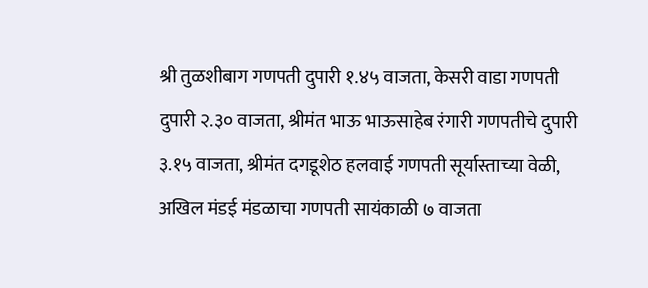श्री तुळशीबाग गणपती दुपारी १.४५ वाजता, केसरी वाडा गणपती दुपारी २.३० वाजता, श्रीमंत भाऊ भाऊसाहेब रंगारी गणपतीचे दुपारी ३.१५ वाजता, श्रीमंत दगडूशेठ हलवाई गणपती सूर्यास्ताच्या वेळी, अखिल मंडई मंडळाचा गणपती सायंकाळी ७ वाजता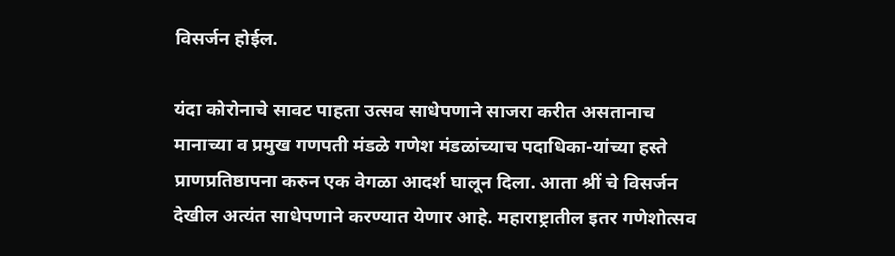विसर्जन होईल.

यंदा कोरोनाचे सावट पाहता उत्सव साधेपणाने साजरा करीत असतानाच मानाच्या व प्रमुख गणपती मंडळे गणेश मंडळांच्याच पदाधिका-यांच्या हस्ते प्राणप्रतिष्ठापना करुन एक वेगळा आदर्श घालून दिला. आता श्रीं चे विसर्जन देखील अत्यंत साधेपणाने करण्यात येणार आहे. महाराष्ट्रातील इतर गणेशोत्सव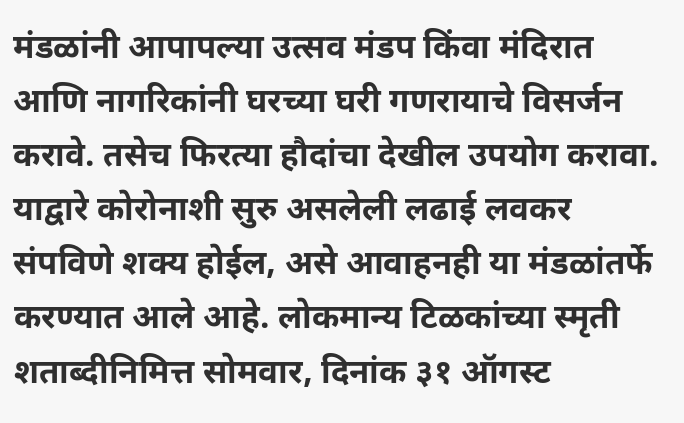मंडळांनी आपापल्या उत्सव मंडप किंवा मंदिरात आणि नागरिकांनी घरच्या घरी गणरायाचे विसर्जन करावे. तसेच फिरत्या हौदांचा देखील उपयोग करावा. याद्वारे कोरोनाशी सुरु असलेली लढाई लवकर संपविणे शक्य होईल, असे आवाहनही या मंडळांतर्फे करण्यात आले आहे. लोकमान्य टिळकांच्या स्मृती शताब्दीनिमित्त सोमवार, दिनांक ३१ ऑगस्ट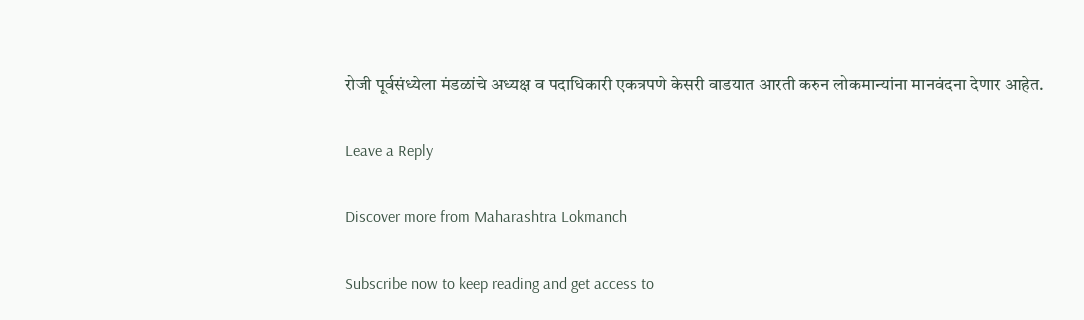रोजी पूर्वसंध्येला मंडळांचे अध्यक्ष व पदाधिकारी एकत्रपणे केसरी वाडयात आरती करुन लोकमान्यांना मानवंदना देणार आहेत.

Leave a Reply

Discover more from Maharashtra Lokmanch

Subscribe now to keep reading and get access to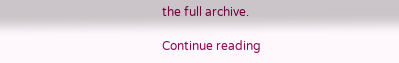the full archive.

Continue reading